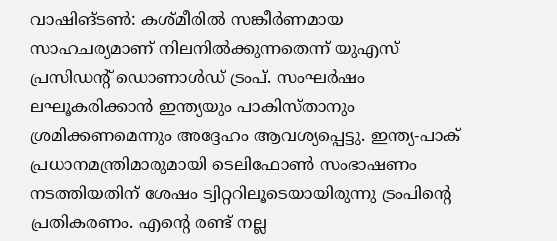വാഷിങ്ടൺ: കശ്മീരിൽ സങ്കീർണമായ സാഹചര്യമാണ് നിലനിൽക്കുന്നതെന്ന് യുഎസ് പ്രസിഡന്റ് ഡൊണാൾഡ് ട്രംപ്. സംഘർഷം ലഘൂകരിക്കാൻ ഇന്ത്യയും പാകിസ്താനും ശ്രമിക്കണമെന്നും അദ്ദേഹം ആവശ്യപ്പെട്ടു. ഇന്ത്യ-പാക് പ്രധാനമന്ത്രിമാരുമായി ടെലിഫോൺ സംഭാഷണം നടത്തിയതിന് ശേഷം ട്വിറ്ററിലൂടെയായിരുന്നു ട്രംപിന്റെ പ്രതികരണം. എന്റെ രണ്ട് നല്ല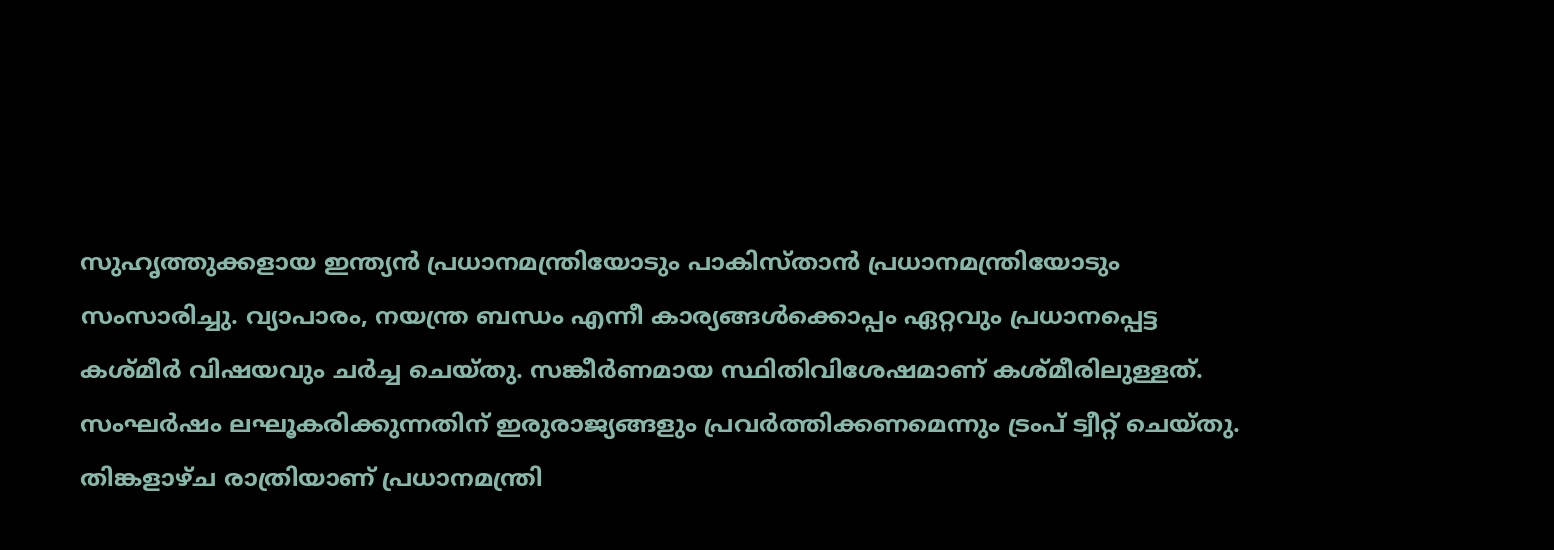സുഹൃത്തുക്കളായ ഇന്ത്യൻ പ്രധാനമന്ത്രിയോടും പാകിസ്താൻ പ്രധാനമന്ത്രിയോടും സംസാരിച്ചു. വ്യാപാരം, നയന്ത്ര ബന്ധം എന്നീ കാര്യങ്ങൾക്കൊപ്പം ഏറ്റവും പ്രധാനപ്പെട്ട കശ്മീർ വിഷയവും ചർച്ച ചെയ്തു. സങ്കീർണമായ സ്ഥിതിവിശേഷമാണ് കശ്മീരിലുള്ളത്. സംഘർഷം ലഘൂകരിക്കുന്നതിന് ഇരുരാജ്യങ്ങളും പ്രവർത്തിക്കണമെന്നും ട്രംപ് ട്വീറ്റ് ചെയ്തു. തിങ്കളാഴ്ച രാത്രിയാണ് പ്രധാനമന്ത്രി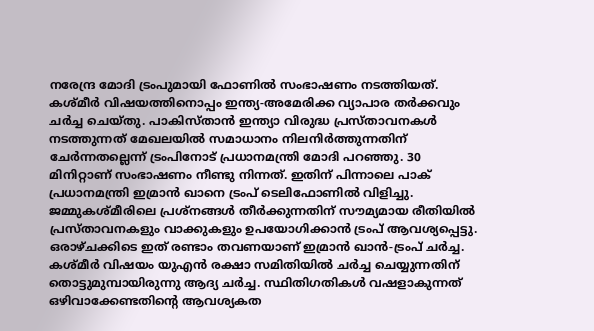നരേന്ദ്ര മോദി ട്രംപുമായി ഫോണിൽ സംഭാഷണം നടത്തിയത്. കശ്മീർ വിഷയത്തിനൊപ്പം ഇന്ത്യ-അമേരിക്ക വ്യാപാര തർക്കവും ചർച്ച ചെയ്തു. പാകിസ്താൻ ഇന്ത്യാ വിരുദ്ധ പ്രസ്താവനകൾ നടത്തുന്നത് മേഖലയിൽ സമാധാനം നിലനിർത്തുന്നതിന് ചേർന്നതല്ലെന്ന് ട്രംപിനോട് പ്രധാനമന്ത്രി മോദി പറഞ്ഞു. 30 മിനിറ്റാണ് സംഭാഷണം നീണ്ടു നിന്നത്. ഇതിന് പിന്നാലെ പാക് പ്രധാനമന്ത്രി ഇമ്രാൻ ഖാനെ ട്രംപ് ടെലിഫോണിൽ വിളിച്ചു. ജമ്മുകശ്മീരിലെ പ്രശ്നങ്ങൾ തീർക്കുന്നതിന് സൗമ്യമായ രീതിയിൽ പ്രസ്താവനകളും വാക്കുകളും ഉപയോഗിക്കാൻ ട്രംപ് ആവശ്യപ്പെട്ടു. ഒരാഴ്ചക്കിടെ ഇത് രണ്ടാം തവണയാണ് ഇമ്രാൻ ഖാൻ-ട്രംപ് ചർച്ച. കശ്മീർ വിഷയം യുഎൻ രക്ഷാ സമിതിയിൽ ചർച്ച ചെയ്യുന്നതിന് തൊട്ടുമുമ്പായിരുന്നു ആദ്യ ചർച്ച. സ്ഥിതിഗതികൾ വഷളാകുന്നത് ഒഴിവാക്കേണ്ടതിന്റെ ആവശ്യകത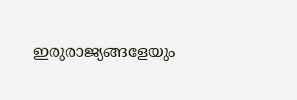ഇരുരാജ്യങ്ങളേയും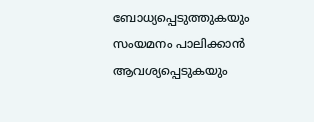ബോധ്യപ്പെടുത്തുകയും സംയമനം പാലിക്കാൻ ആവശ്യപ്പെടുകയും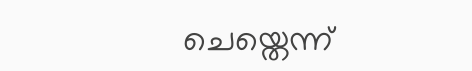ചെയ്തെന്ന്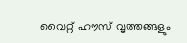വൈറ്റ് ഹൗസ് വൃത്തങ്ങളും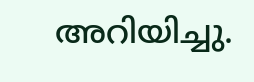അറിയിച്ചു.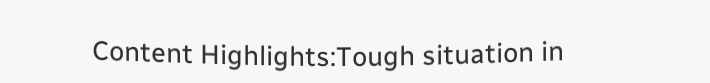Content Highlights:Tough situation in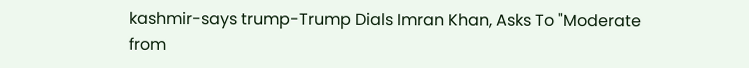kashmir-says trump-Trump Dials Imran Khan, Asks To "Moderate
from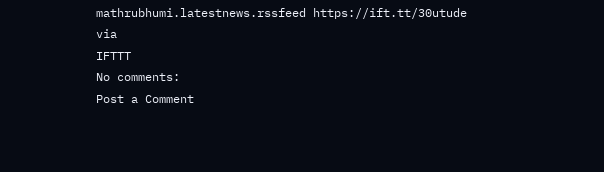mathrubhumi.latestnews.rssfeed https://ift.tt/30utude
via
IFTTT
No comments:
Post a Comment